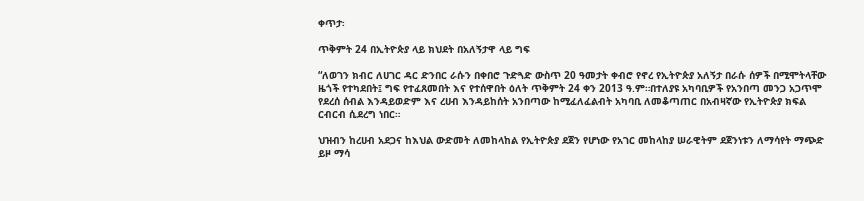ቀጥታ፡

ጥቅምት 24 በኢትዮጵያ ላይ ክህደት በአለኝታዋ ላይ ግፍ

“ለወገን ክብር ለሀገር ዳር ድንበር ራሱን በቀበሮ ጉድጓድ ውስጥ 20 ዓመታት ቀብሮ የኖረ የኢትዮጵያ አለኝታ በራሱ ሰዎች በሚሞትላቸው ዜጎች የተካደበት፤ ግፍ የተፈጸመበት እና የተሰዋበት ዕለት ጥቅምት 24 ቀን 2013 ዓ.ም።በተለያዩ አካባቢዎች የአንበጣ መንጋ አጋጥሞ የደረሰ ሰብል እንዳይወድም እና ረሀብ እንዳይከሰት አንበጣው ከሚፈለፈልብት አካባቢ ለመቆጣጠር በአብዛኛው የኢትዮጵያ ክፍል ርብርብ ሲደረግ ነበር።

ህዝብን ከረሀብ አደጋና ከእህል ውድመት ለመከላከል የኢትዮጵያ ደጀን የሆነው የአገር መከላከያ ሠራዊትም ደጀንነቱን ለማሳየት ማጭድ ይዞ ማሳ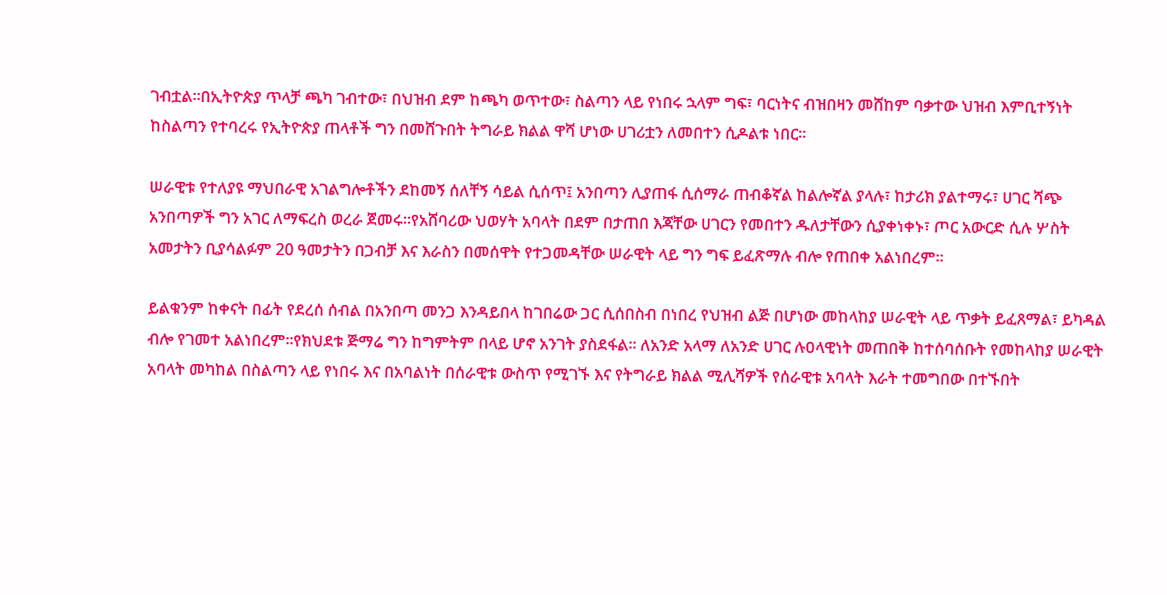ገብቷል።በኢትዮጵያ ጥላቻ ጫካ ገብተው፣ በህዝብ ደም ከጫካ ወጥተው፣ ስልጣን ላይ የነበሩ ኋላም ግፍ፣ ባርነትና ብዝበዛን መሸከም ባቃተው ህዝብ እምቢተኝነት ከስልጣን የተባረሩ የኢትዮጵያ ጠላቶች ግን በመሸጉበት ትግራይ ክልል ዋሻ ሆነው ሀገሪቷን ለመበተን ሲዶልቱ ነበር።

ሠራዊቱ የተለያዩ ማህበራዊ አገልግሎቶችን ደከመኝ ሰለቸኝ ሳይል ሲሰጥ፤ አንበጣን ሊያጠፋ ሲሰማራ ጠብቆኛል ከልሎኛል ያላሉ፣ ከታሪክ ያልተማሩ፣ ሀገር ሻጭ አንበጣዎች ግን አገር ለማፍረስ ወረራ ጀመሩ።የአሸባሪው ህወሃት አባላት በደም በታጠበ እጃቸው ሀገርን የመበተን ዱለታቸውን ሲያቀነቀኑ፣ ጦር አውርድ ሲሉ ሦስት አመታትን ቢያሳልፉም 20 ዓመታትን በጋብቻ እና እራስን በመሰዋት የተጋመዳቸው ሠራዊት ላይ ግን ግፍ ይፈጽማሉ ብሎ የጠበቀ አልነበረም።

ይልቁንም ከቀናት በፊት የደረሰ ሰብል በአንበጣ መንጋ እንዳይበላ ከገበሬው ጋር ሲሰበስብ በነበረ የህዝብ ልጅ በሆነው መከላከያ ሠራዊት ላይ ጥቃት ይፈጸማል፣ ይካዳል ብሎ የገመተ አልነበረም።የክህደቱ ጅማሬ ግን ከግምትም በላይ ሆኖ አንገት ያስደፋል። ለአንድ አላማ ለአንድ ሀገር ሉዐላዊነት መጠበቅ ከተሰባሰቡት የመከላከያ ሠራዊት አባላት መካከል በስልጣን ላይ የነበሩ እና በአባልነት በሰራዊቱ ውስጥ የሚገኙ እና የትግራይ ክልል ሚሊሻዎች የሰራዊቱ አባላት እራት ተመግበው በተኙበት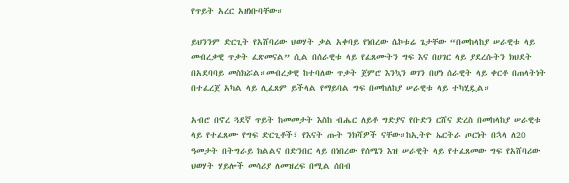የጥይት አረር አዘነቡባቸው።

ይህንንም ድርጊት የአሸባሪው ህወሃት ቃል አቀባይ የነበረው ሴኮቱሬ ጌታቸው “በመከላከያ ሠራዊቱ ላይ መብረቃዊ ጥቃት ፈጽመናል” ሲል በሰራዊቱ ላይ የፈጸሙትን ግፍ እና በሀገር ላይ ያደረሱትን ክህደት በአደባባይ መስክሯል።መብረቃዊ ከተባለው ጥቃት ጀምሮ እንኳን ወገን በሆነ ሰራዊት ላይ ቀርቶ በጠላትነት በተፈረጀ አካል ላይ ሊፈጸም ይችላል የማይባል ግፍ በመከለከያ ሠራዊቱ ላይ ተካሂዷል።

አብሮ በኖረ ጓደኛ ጥይት ከመመታት እስከ ብሔር ለይቶ ግድያና የቡድን ርሸና ድረስ በመከላከያ ሠራዊቱ ላይ የተፈጸሙ የግፍ ድርጊቶች፣ የእናት ጡት ንክሻዎች ናቸው።ከኢትዮ ኤርትራ ጦርነት በኋላ ለ20 ዓመታት በትግራይ ክልልና በድንበር ላይ በነበረው የሰሜን እዝ ሠራዊት ላይ የተፈጸመው ግፍ የአሸባሪው ህወሃት ሃይሎች መሳሪያ ለመዝረፍ በሚል ሰበብ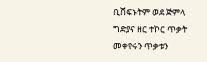ቢሸፍኑትም ወደ ጅምላ ግድያና ዘር ተኮር ጥቃት መቀየሩን ጥቃቱን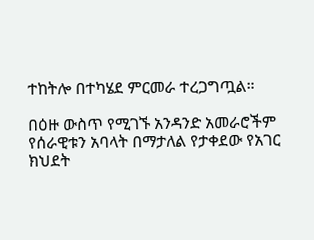ተከትሎ በተካሄደ ምርመራ ተረጋግጧል።

በዕዙ ውስጥ የሚገኙ አንዳንድ አመራሮችም የሰራዊቱን አባላት በማታለል የታቀደው የአገር ክህደት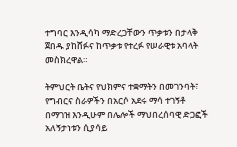ተግባር እንዲሳካ ማድረጋቸውን ጥቃቱን በታላቅ ጀበዱ ያከሸፉና ከጥቃቱ የተረፉ የሠራዊቱ አባላት መስክረዋል።

ትምህርት ቤትና የህክምና ተቋማትን በመገንባት፣ የግብርና ስራዎችን በአርሶ አደሩ ማሳ ተገኝቶ በማገዝ እንዲሁም በሌሎች ማህበረሰባዊ ድጋፎች አለኝታነቱን ሲያሳይ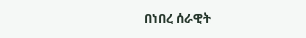በነበረ ሰራዊት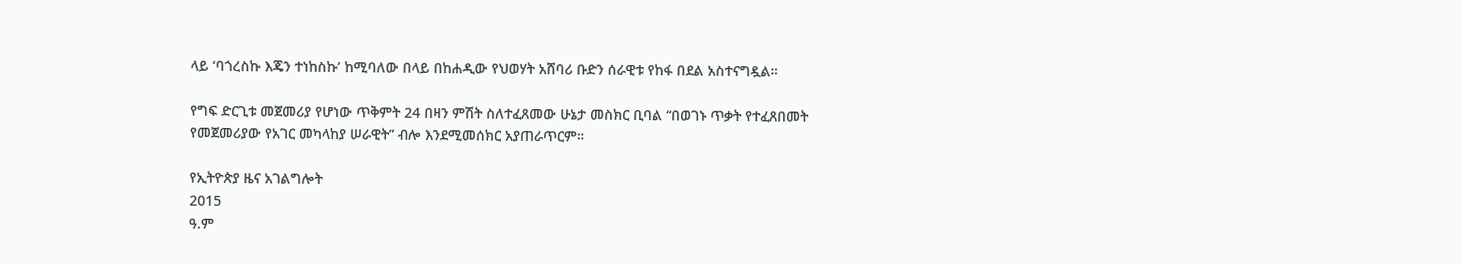ላይ ‘ባጎረስኩ እጄን ተነከስኩ’ ከሚባለው በላይ በከሐዲው የህወሃት አሸባሪ ቡድን ሰራዊቱ የከፋ በደል አስተናግዷል።

የግፍ ድርጊቱ መጀመሪያ የሆነው ጥቅምት 24 በዛን ምሽት ስለተፈጸመው ሁኔታ መስክር ቢባል “በወገኑ ጥቃት የተፈጸበመት የመጀመሪያው የአገር መካላከያ ሠራዊት” ብሎ እንደሚመሰክር አያጠራጥርም።

የኢትዮጵያ ዜና አገልግሎት
2015
ዓ.ም